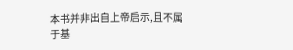本书并非出自上帝启示,且不属于基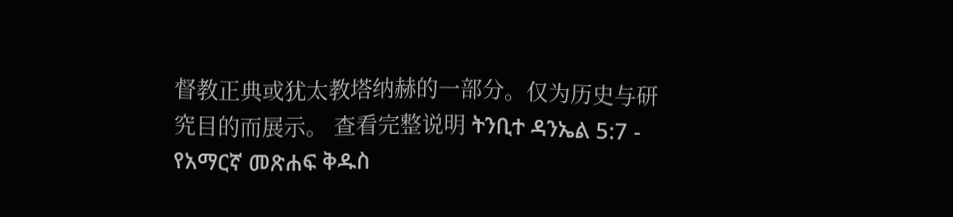督教正典或犹太教塔纳赫的一部分。仅为历史与研究目的而展示。 查看完整说明 ትንቢተ ዳንኤል 5:7 - የአማርኛ መጽሐፍ ቅዱስ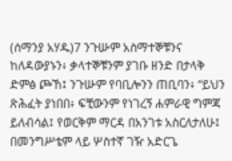(ሰማንያ አሃዱ)7 ንጉሡም አስማተኞቹንና ከለዳውያኑን፥ ቃላተኞቹንም ያገቡ ዘንድ በታላቅ ድምፅ ጮኸ፤ ንጉሡም የባቢሎንን ጠቢባን፥ “ይህን ጽሕፈት ያነበበ፥ ፍቺውንም የነገረኝ ሐምራዊ ግምጃ ይለብሳል፤ የወርቅም ማርዳ በአንገቱ አስርለታለሁ፤ በመንግሥቴም ላይ ሦስተኛ ገዥ አድርጌ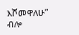እሾመዋለሁ” ብሎ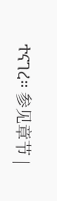ተናገረ። 参见章节 |